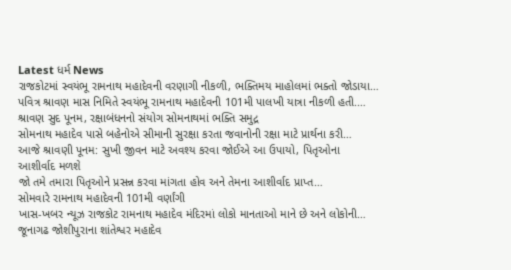Latest ધર્મ News
રાજકોટમાં સ્વયંભૂ રામનાથ મહાદેવની વરણાગી નીકળી, ભક્તિમય માહોલમાં ભક્તો જોડાયા…
પવિત્ર શ્રાવણ માસ નિમિતે સ્વયંભૂ રામનાથ મહાદેવની 101મી પાલખી યાત્રા નીકળી હતી.…
શ્રાવણ સુદ પૂનમ, રક્ષાબંધનનો સંયોગ સોમનાથમાં ભક્તિ સમુદ્ર
સોમનાથ મહાદેવ પાસે બહેનોએ સીમાની સુરક્ષા કરતા જવાનોની રક્ષા માટે પ્રાર્થના કરી…
આજે શ્રાવણી પૂનમ: સુખી જીવન માટે અવશ્ય કરવા જોઈએ આ ઉપાયો, પિતૃઓના આશીર્વાદ મળશે
જો તમે તમારા પિતૃઓને પ્રસન્ન કરવા માંગતા હોવ અને તેમના આશીર્વાદ પ્રાપ્ત…
સોમવારે રામનાથ મહાદેવની 101મી વર્ણાંગી
ખાસ-ખબર ન્યૂઝ રાજકોટ રામનાથ મહાદેવ મંદિરમાં લોકો માનતાઓ માને છે અને લોકોની…
જૂનાગઢ જોશીપુરાના શાંતેશ્વર મહાદેવ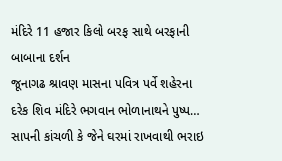મંદિરે 11 હજાર કિલો બરફ સાથે બરફાની બાબાના દર્શન
જૂનાગઢ શ્રાવણ માસના પવિત્ર પર્વે શહેરના દરેક શિવ મંદિરે ભગવાન ભોળાનાથને પુષ્પ…
સાપની કાંચળી કે જેને ઘરમાં રાખવાથી ભરાઇ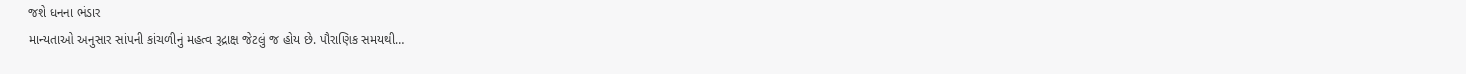જશે ધનના ભંડાર
માન્યતાઓ અનુસાર સાંપની કાંચળીનું મહત્વ રૂદ્રાક્ષ જેટલું જ હોય છે. પૌરાણિક સમયથી…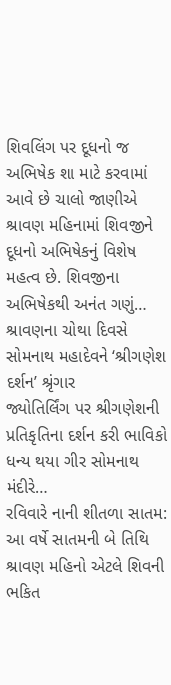શિવલિંગ પર દૂધનો જ અભિષેક શા માટે કરવામાં આવે છે ચાલો જાણીએ
શ્રાવણ મહિનામાં શિવજીને દૂધનો અભિષેકનું વિશેષ મહત્વ છે. શિવજીના અભિષેકથી અનંત ગણું…
શ્રાવણના ચોથા દિવસે સોમનાથ મહાદેવને ‘શ્રીગણેશ દર્શન’ શ્રૃંગાર
જ્યોતિર્લિંગ પર શ્રીગણેશની પ્રતિકૃતિના દર્શન કરી ભાવિકો ધન્ય થયા ગીર સોમનાથ મંદીરે…
રવિવારે નાની શીતળા સાતમ: આ વર્ષે સાતમની બે તિથિ
શ્રાવણ મહિનો એટલે શિવની ભકિત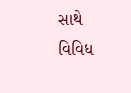સાથે વિવિધ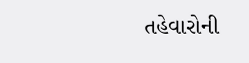તહેવારોની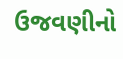ઉજવણીનો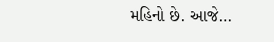મહિનો છે. આજે…